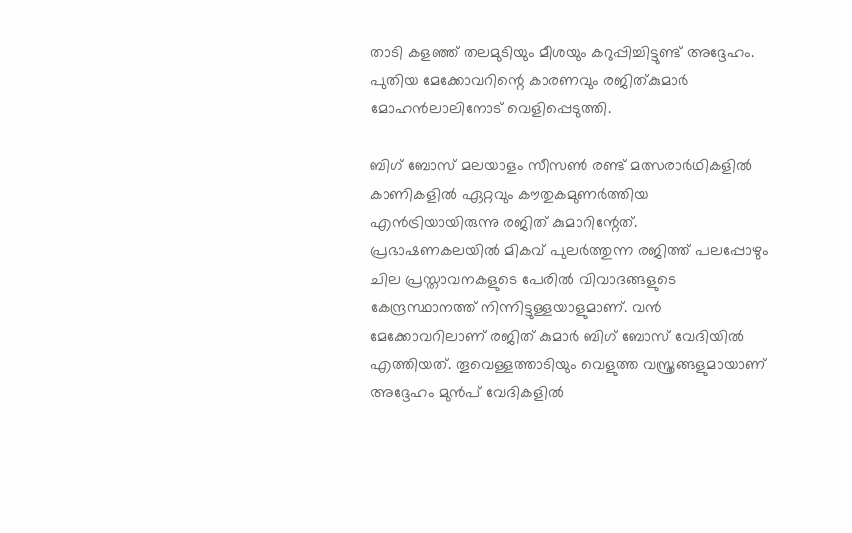താടി കളഞ്ഞ് തലമുടിയും മീശയും കറുപ്പിച്ചിട്ടുണ്ട് അദ്ദേഹം. പുതിയ മേക്കോവറിന്റെ കാരണവും രജിത്കുമാര്‍ മോഹന്‍ലാലിനോട് വെളിപ്പെടുത്തി.

ബിഗ് ബോസ് മലയാളം സീസണ്‍ രണ്ട് മത്സരാര്‍ഥികളില്‍ കാണികളില്‍ ഏറ്റവും കൗതുകമുണര്‍ത്തിയ എന്‍ട്രിയായിരുന്നു രജിത് കുമാറിന്റേത്. പ്രഭാഷണകലയില്‍ മികവ് പുലര്‍ത്തുന്ന രജിത്ത് പലപ്പോഴും ചില പ്രസ്താവനകളുടെ പേരില്‍ വിവാദങ്ങളുടെ കേന്ദ്രസ്ഥാനത്ത് നിന്നിട്ടുള്ളയാളുമാണ്. വന്‍ മേക്കോവറിലാണ് രജിത് കുമാര്‍ ബിഗ് ബോസ് വേദിയില്‍ എത്തിയത്. തൂവെള്ളത്താടിയും വെളുത്ത വസ്ത്രങ്ങളുമായാണ് അദ്ദേഹം മുന്‍പ് വേദികളില്‍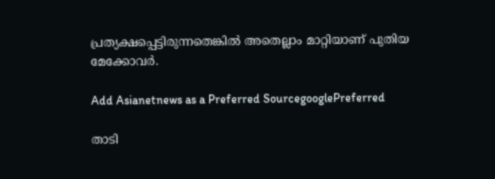പ്രത്യക്ഷപ്പെട്ടിരുന്നതെങ്കില്‍ അതെല്ലാം മാറ്റിയാണ് പുതിയ മേക്കോവര്‍.

Add Asianetnews as a Preferred SourcegooglePreferred

താടി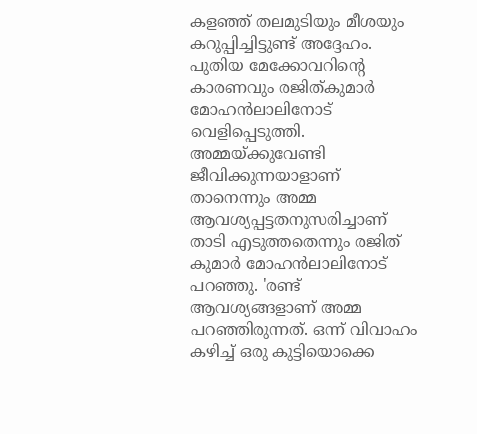കളഞ്ഞ് തലമുടിയും മീശയും കറുപ്പിച്ചിട്ടുണ്ട് അദ്ദേഹം. പുതിയ മേക്കോവറിന്റെ കാരണവും രജിത്കുമാര്‍ മോഹന്‍ലാലിനോട് വെളിപ്പെടുത്തി. അമ്മയ്ക്കുവേണ്ടി ജീവിക്കുന്നയാളാണ് താനെന്നും അമ്മ ആവശ്യപ്പട്ടതനുസരിച്ചാണ് താടി എടുത്തതെന്നും രജിത് കുമാര്‍ മോഹന്‍ലാലിനോട് പറഞ്ഞു. 'രണ്ട് ആവശ്യങ്ങളാണ് അമ്മ പറഞ്ഞിരുന്നത്. ഒന്ന് വിവാഹം കഴിച്ച് ഒരു കുട്ടിയൊക്കെ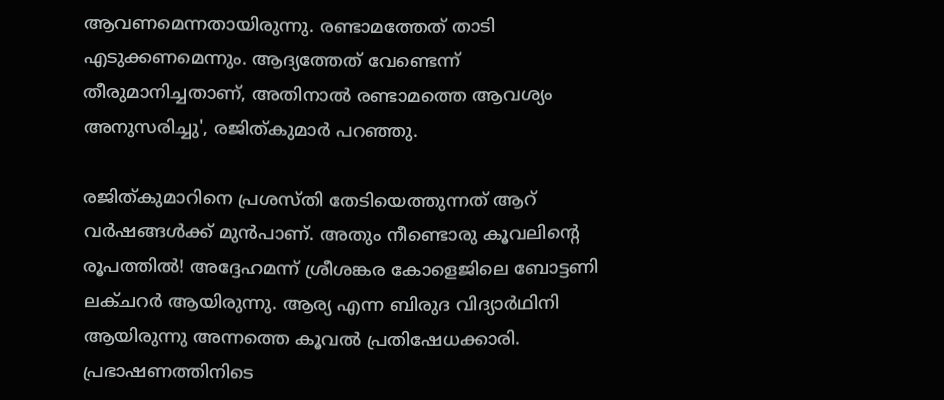ആവണമെന്നതായിരുന്നു. രണ്ടാമത്തേത് താടി എടുക്കണമെന്നും. ആദ്യത്തേത് വേണ്ടെന്ന് തീരുമാനിച്ചതാണ്, അതിനാല്‍ രണ്ടാമത്തെ ആവശ്യം അനുസരിച്ചു', രജിത്കുമാര്‍ പറഞ്ഞു.

രജിത്കുമാറിനെ പ്രശസ്തി തേടിയെത്തുന്നത് ആറ് വര്‍ഷങ്ങള്‍ക്ക് മുന്‍പാണ്. അതും നീണ്ടൊരു കൂവലിന്റെ രൂപത്തില്‍! അദ്ദേഹമന്ന് ശ്രീശങ്കര കോളെജിലെ ബോട്ടണി ലക്ചറര്‍ ആയിരുന്നു. ആര്യ എന്ന ബിരുദ വിദ്യാര്‍ഥിനി ആയിരുന്നു അന്നത്തെ കൂവല്‍ പ്രതിഷേധക്കാരി. പ്രഭാഷണത്തിനിടെ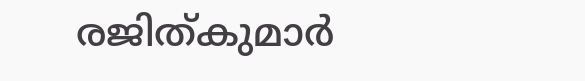രജിത്കുമാര്‍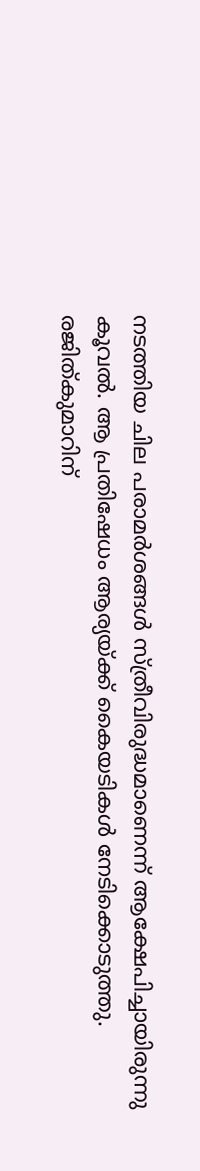നടത്തിയ ചില പരാമര്‍ശങ്ങള്‍ സ്ത്രീവിരുദ്ധമാണെന്ന് ആക്ഷേപിച്ചായിരുന്നു കൂവല്‍. ആ പ്രതിഷേധം ആര്യയ്ക്ക് കൈയടികള്‍ നേടിക്കൊടുത്തു. രജിത്കുമാറിന്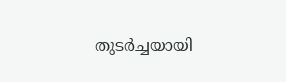തുടര്‍ച്ചയായി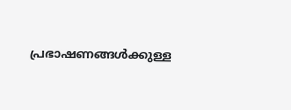പ്രഭാഷണങ്ങള്‍ക്കുള്ള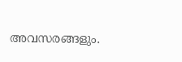അവസരങ്ങളും.